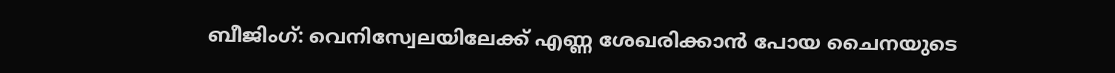ബീജിംഗ്: വെനിസ്വേലയിലേക്ക് എണ്ണ ശേഖരിക്കാൻ പോയ ചൈനയുടെ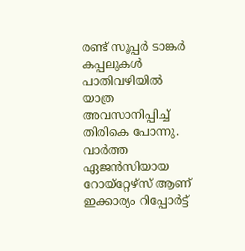രണ്ട് സൂപ്പർ ടാങ്കർ കപ്പലുകൾ പാതിവഴിയിൽ യാത്ര അവസാനിപ്പിച്ച് തിരികെ പോന്നു. വാർത്ത ഏജൻസിയായ റോയ്റ്റേഴ്സ് ആണ് ഇക്കാര്യം റിപ്പോർട്ട്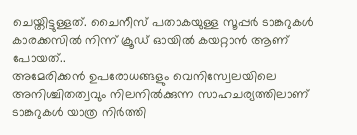ചെയ്തിട്ടുള്ളത്. ചൈനീസ് പതാകയുള്ള സൂപ്പർ ടാങ്കറുകൾ കാരക്കസിൽ നിന്ന് ക്രൂഡ് ഓയിൽ കയറ്റാൻ ആണ് പോയത്..
അമേരിക്കൻ ഉപരോധങ്ങളും വെനിസ്വേലയിലെ അനിശ്ചിതത്വവും നിലനിൽക്കുന്ന സാഹചര്യത്തിലാണ് ടാങ്കറുകൾ യാത്ര നിർത്തി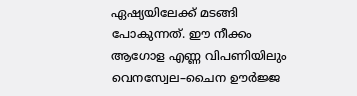ഏഷ്യയിലേക്ക് മടങ്ങി പോകുന്നത്. ഈ നീക്കം ആഗോള എണ്ണ വിപണിയിലും വെനസ്വേല–ചൈന ഊർജ്ജ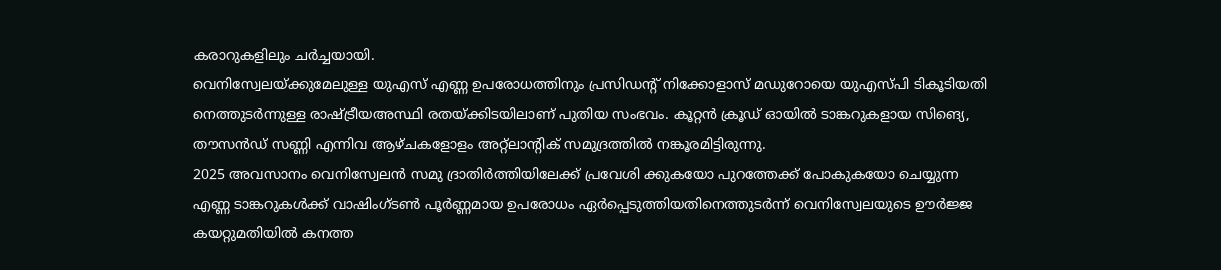കരാറുകളിലും ചർച്ചയായി.
വെനിസ്വേലയ്ക്കുമേലുള്ള യുഎസ് എണ്ണ ഉപരോധത്തിനും പ്രസിഡന്റ് നിക്കോളാസ് മഡുറോയെ യുഎസ്പി ടികൂടിയതി നെത്തുടർന്നുള്ള രാഷ്ട്രീയഅസ്ഥി രതയ്ക്കിടയിലാണ് പുതിയ സംഭവം. കൂറ്റൻ ക്രൂഡ് ഓയിൽ ടാങ്കറുകളായ സിങ്യെ, തൗസൻഡ് സണ്ണി എന്നിവ ആഴ്ചകളോളം അറ്റ്ലാന്റിക് സമുദ്രത്തിൽ നങ്കൂരമിട്ടിരുന്നു.
2025 അവസാനം വെനിസ്വേലൻ സമു ദ്രാതിർത്തിയിലേക്ക് പ്രവേശി ക്കുകയോ പുറത്തേക്ക് പോകുകയോ ചെയ്യുന്ന എണ്ണ ടാങ്കറുകൾക്ക് വാഷിംഗ്ടൺ പൂർണ്ണമായ ഉപരോധം ഏർപ്പെടുത്തിയതിനെത്തുടർന്ന് വെനിസ്വേലയുടെ ഊർജ്ജ കയറ്റുമതിയിൽ കനത്ത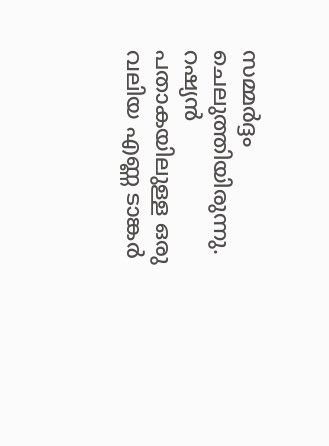സമ്മർദ്ദം ചെലുത്തിയിരുന്നു. റഷ്യൻ പതാകയിലുള്ള ഒരു വലിയ എണ്ണ ടാങ്കർ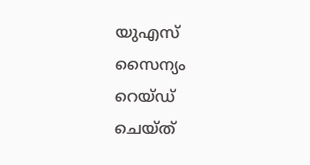യുഎസ് സൈന്യം റെയ്ഡ് ചെയ്ത്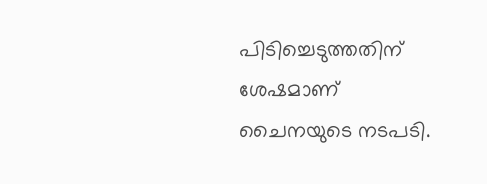പിടിച്ചെടുത്തതിന് ശേഷമാണ് ചൈനയുടെ നടപടി.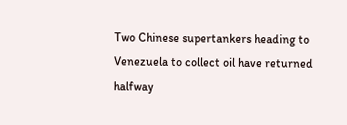Two Chinese supertankers heading to Venezuela to collect oil have returned halfway